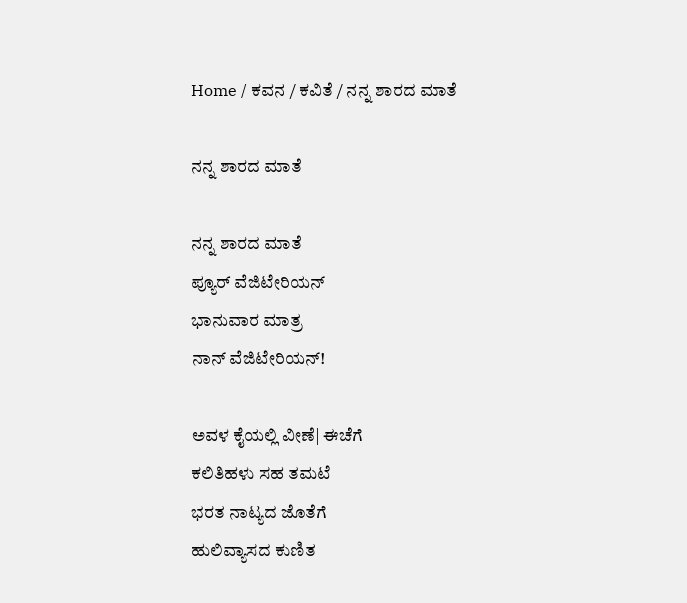Home / ಕವನ / ಕವಿತೆ / ನನ್ನ ಶಾರದ ಮಾತೆ

ನನ್ನ ಶಾರದ ಮಾತೆ

ನನ್ನ ಶಾರದ ಮಾತೆ
ಪ್ಯೂರ್ ವೆಜಿಟೇರಿಯನ್
ಭಾನುವಾರ ಮಾತ್ರ
ನಾನ್ ವೆಜಿಟೇರಿಯನ್!

ಅವಳ ಕೈಯಲ್ಲಿ ವೀಣೆ| ಈಚೆಗೆ
ಕಲಿತಿಹಳು ಸಹ ತಮಟೆ
ಭರತ ನಾಟ್ಯದ ಜೊತೆಗೆ
ಹುಲಿವ್ಯಾಸದ ಕುಣಿತ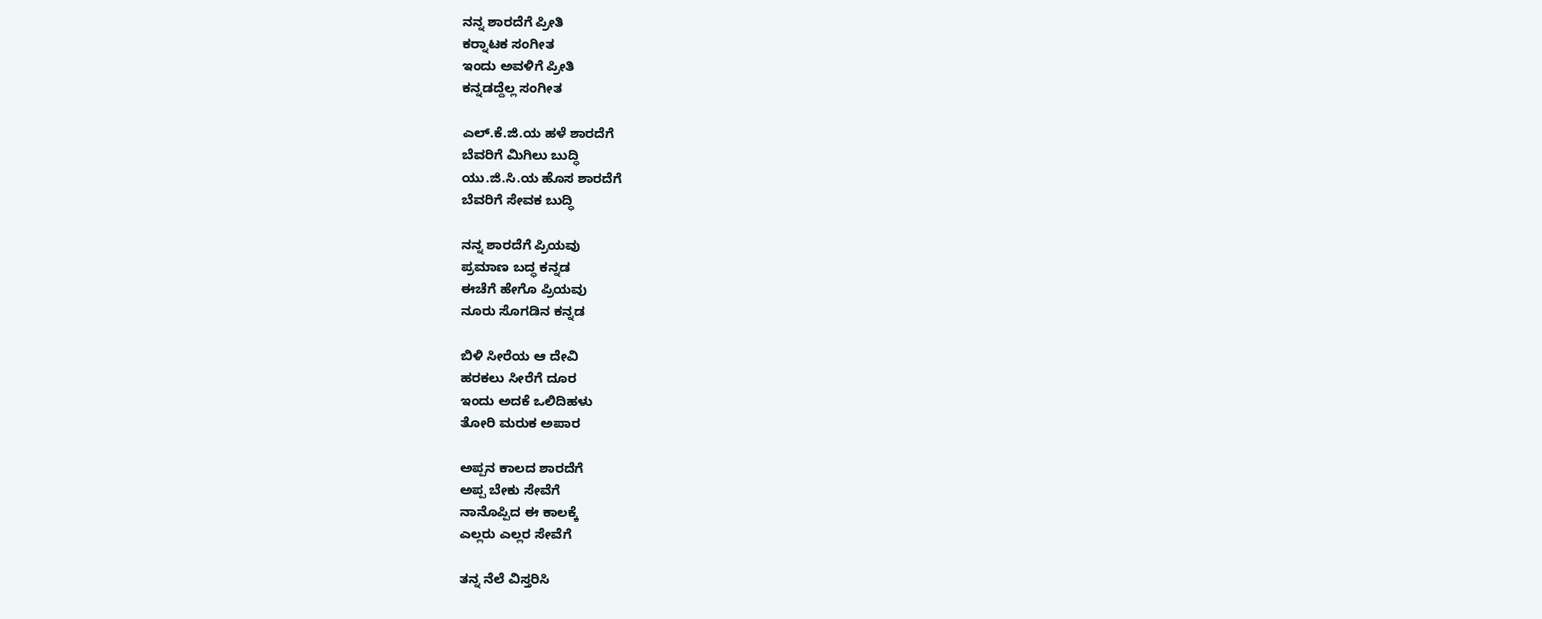ನನ್ನ ಶಾರದೆಗೆ ಪ್ರೀತಿ
ಕರ್‍ನಾಟಕ ಸಂಗೀತ
ಇಂದು ಅವಳಿಗೆ ಪ್ರೀತಿ
ಕನ್ನಡದ್ದೆಲ್ಲ ಸಂಗೀತ

ಎಲ್.ಕೆ.ಜಿ.ಯ ಹಳೆ ಶಾರದೆಗೆ
ಬೆವರಿಗೆ ಮಿಗಿಲು ಬುದ್ಧಿ
ಯು.ಜಿ.ಸಿ.ಯ ಹೊಸ ಶಾರದೆಗೆ
ಬೆವರಿಗೆ ಸೇವಕ ಬುದ್ಧಿ

ನನ್ನ ಶಾರದೆಗೆ ಪ್ರಿಯವು
ಪ್ರಮಾಣ ಬದ್ಧ ಕನ್ನಡ
ಈಚೆಗೆ ಹೇಗೊ ಪ್ರಿಯವು
ನೂರು ಸೊಗಡಿನ ಕನ್ನಡ

ಬಿಳಿ ಸೀರೆಯ ಆ ದೇವಿ
ಹರಕಲು ಸೀರೆಗೆ ದೂರ
ಇಂದು ಅದಕೆ ಒಲಿದಿಹಳು
ತೋರಿ ಮರುಕ ಅಪಾರ

ಅಪ್ಪನ ಕಾಲದ ಶಾರದೆಗೆ
ಅಪ್ಪ ಬೇಕು ಸೇವೆಗೆ
ನಾನೊಪ್ಪಿದ ಈ ಕಾಲಕ್ಕೆ
ಎಲ್ಲರು ಎಲ್ಲರ ಸೇವೆಗೆ

ತನ್ನ ನೆಲೆ ವಿಸ್ತರಿಸಿ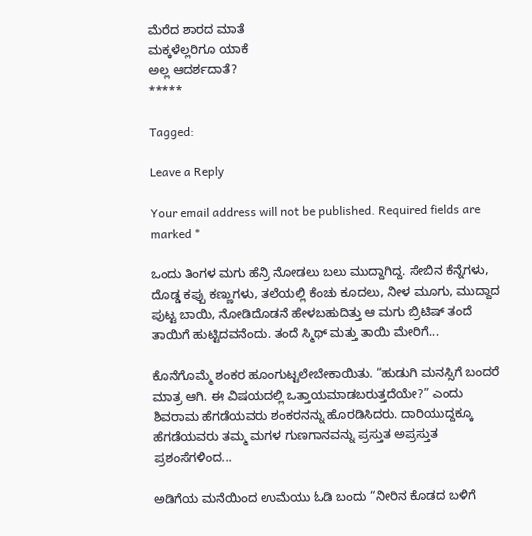ಮೆರೆದ ಶಾರದ ಮಾತೆ
ಮಕ್ಕಳೆಲ್ಲರಿಗೂ ಯಾಕೆ
ಅಲ್ಲ ಆದರ್ಶದಾತೆ?
*****

Tagged:

Leave a Reply

Your email address will not be published. Required fields are marked *

ಒಂದು ತಿಂಗಳ ಮಗು ಹೆನ್ರಿ ನೋಡಲು ಬಲು ಮುದ್ದಾಗಿದ್ದ. ಸೇಬಿನ ಕೆನ್ನೆಗಳು, ದೊಡ್ಡ ಕಪ್ಪು ಕಣ್ಣುಗಳು, ತಲೆಯಲ್ಲಿ ಕೆಂಚು ಕೂದಲು, ನೀಳ ಮೂಗು, ಮುದ್ದಾದ ಪುಟ್ಟ ಬಾಯಿ, ನೋಡಿದೊಡನೆ ಹೇಳಬಹುದಿತ್ತು ಆ ಮಗು ಬ್ರಿಟಿಷ್ ತಂದೆ ತಾಯಿಗೆ ಹುಟ್ಟಿದವನೆಂದು. ತಂದೆ ಸ್ಮಿಥ್ ಮತ್ತು ತಾಯಿ ಮೇರಿಗೆ...

ಕೊನೆಗೊಮ್ಮೆ ಶಂಕರ ಹೂಂಗುಟ್ಟಲೇಬೇಕಾಯಿತು. “ಹುಡುಗಿ ಮನಸ್ಸಿಗೆ ಬಂದರೆ ಮಾತ್ರ ಆಗಿ. ಈ ವಿಷಯದಲ್ಲಿ ಒತ್ತಾಯಮಾಡಬರುತ್ತದೆಯೇ?” ಎಂದು ಶಿವರಾಮ ಹೆಗಡೆಯವರು ಶಂಕರನನ್ನು ಹೊರಡಿಸಿದರು. ದಾರಿಯುದ್ದಕ್ಕೂ ಹೆಗಡೆಯವರು ತಮ್ಮ ಮಗಳ ಗುಣಗಾನವನ್ನು ಪ್ರಸ್ತುತ ಅಪ್ರಸ್ತುತ ಪ್ರಶಂಸೆಗಳಿಂದ...

ಅಡಿಗೆಯ ಮನೆಯಿಂದ ಉಮೆಯು ಓಡಿ ಬಂದು “ನೀರಿನ ಕೊಡದ ಬಳಿಗೆ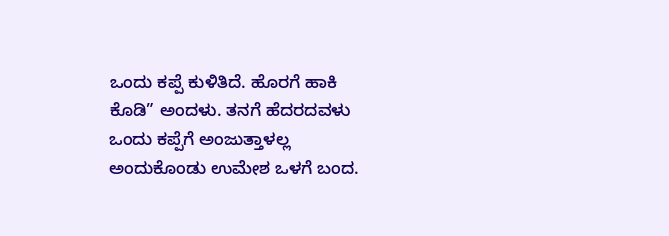ಒಂದು ಕಪ್ಪೆ ಕುಳಿತಿದೆ. ಹೊರಗೆ ಹಾಕಿ ಕೊಡಿ” ಅಂದಳು. ತನಗೆ ಹೆದರದವಳು ಒಂದು ಕಪ್ಪೆಗೆ ಅಂಜುತ್ತಾಳಲ್ಲ ಅಂದುಕೊಂಡು ಉಮೇಶ ಒಳಗೆ ಬಂದ.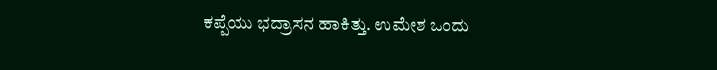ಕಪ್ಪೆಯು ಭದ್ರಾಸನ ಹಾಕಿತ್ತು. ಉಮೇಶ ಒಂದು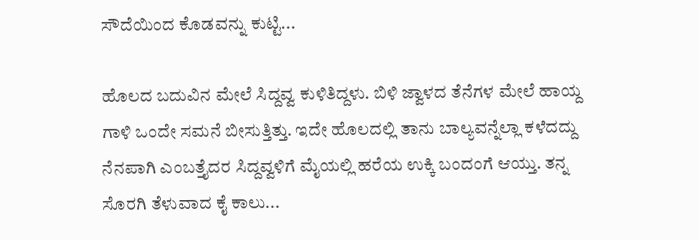ಸೌದೆಯಿಂದ ಕೊಡವನ್ನು ಕುಟ್ಟಿ...

ಹೊಲದ ಬದುವಿನ ಮೇಲೆ ಸಿದ್ದವ್ವ ಕುಳಿತಿದ್ದಳು. ಬಿಳಿ ಜ್ವಾಳದ ತೆನೆಗಳ ಮೇಲೆ ಹಾಯ್ದ ಗಾಳಿ ಒಂದೇ ಸಮನೆ ಬೀಸುತ್ತಿತ್ತು. ಇದೇ ಹೊಲದಲ್ಲಿ ತಾನು ಬಾಲ್ಯವನ್ನೆಲ್ಲಾ ಕಳೆದದ್ದು ನೆನಪಾಗಿ ಎಂಬತ್ತೈದರ ಸಿದ್ದವ್ವಳಿಗೆ ಮೈಯಲ್ಲಿ ಹರೆಯ ಉಕ್ಕಿ ಬಂದಂಗೆ ಆಯ್ತು. ತನ್ನ ಸೊರಗಿ ತೆಳುವಾದ ಕೈ ಕಾಲು...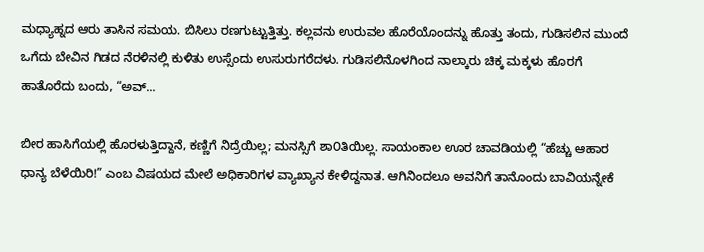ಮಧ್ಯಾಹ್ನದ ಆರು ತಾಸಿನ ಸಮಯ. ಬಿಸಿಲು ರಣಗುಟ್ಟುತ್ತಿತ್ತು. ಕಲ್ಲವನು ಉರುವಲ ಹೊರೆಯೊಂದನ್ನು ಹೊತ್ತು ತಂದು, ಗುಡಿಸಲಿನ ಮುಂದೆ ಒಗೆದು ಬೇವಿನ ಗಿಡದ ನೆರಳಿನಲ್ಲಿ ಕುಳಿತು ಉಸ್ಸೆಂದು ಉಸುರುಗರೆದಳು. ಗುಡಿಸಲಿನೊಳಗಿಂದ ನಾಲ್ಕಾರು ಚಿಕ್ಕ ಮಕ್ಕಳು ಹೊರಗೆ ಹಾತೊರೆದು ಬಂದು, “ಅವ್...

ಬೀರ ಹಾಸಿಗೆಯಲ್ಲಿ ಹೊರಳುತ್ತಿದ್ದಾನೆ, ಕಣ್ಣಿಗೆ ನಿದ್ರೆಯಿಲ್ಲ; ಮನಸ್ಸಿಗೆ ಶಾ೦ತಿಯಿಲ್ಲ. ಸಾಯಂಕಾಲ ಊರ ಚಾವಡಿಯಲ್ಲಿ “ಹೆಚ್ಚು ಆಹಾರ ಧಾನ್ಯ ಬೆಳೆಯಿರಿ!” ಎಂಬ ವಿಷಯದ ಮೇಲೆ ಅಧಿಕಾರಿಗಳ ವ್ಯಾಖ್ಯಾನ ಕೇಳಿದ್ದನಾತ. ಆಗಿನಿಂದಲೂ ಅವನಿಗೆ ತಾನೊಂದು ಬಾವಿಯನ್ನೇಕೆ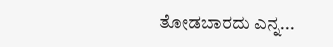ತೋಡಬಾರದು ಎನ್ನ...